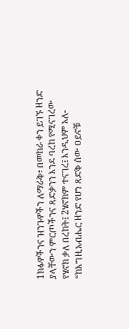1ክፉዎችንና ዝንጉዎችን ለማራቅ፥ በመከራ ቀን ይገኙ ዘንድ ያላቸውን ምርጦችንና ጻድቃንን እንደ ባረከ የሚናገረው የሄኖክ ቃለ በረከት፤ 2ሄኖክም ተናገረ፤ እንዲህም አለ- “ከእግዚአብሔር ዘንድ የሆነ ጻድቅ ሰው ዐይኖቹ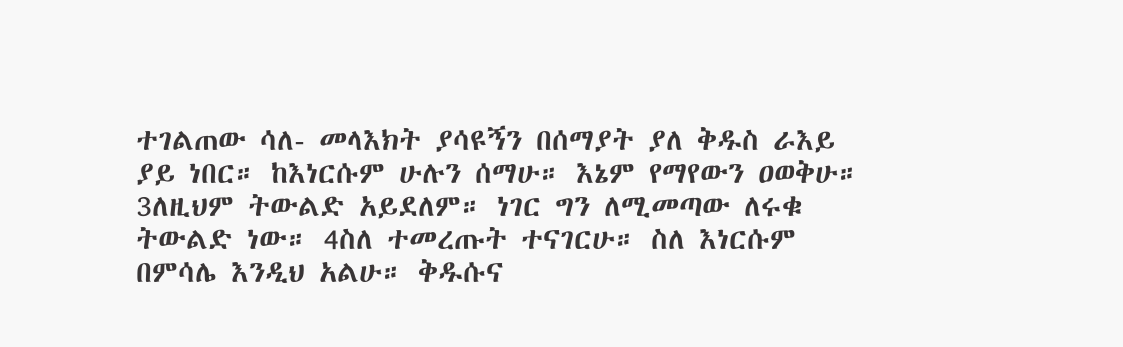ተገልጠው ሳለ- መላእክት ያሳዩኝን በሰማያት ያለ ቅዱስ ራእይ ያይ ነበር። ከእነርሱም ሁሉን ሰማሁ። እኔም የማየውን ዐወቅሁ። 3ለዚህም ትውልድ አይደለም። ነገር ግን ለሚመጣው ለሩቁ ትውልድ ነው። 4ስለ ተመረጡት ተናገርሁ። ስለ እነርሱም በምሳሌ እንዲህ አልሁ። ቅዱሱና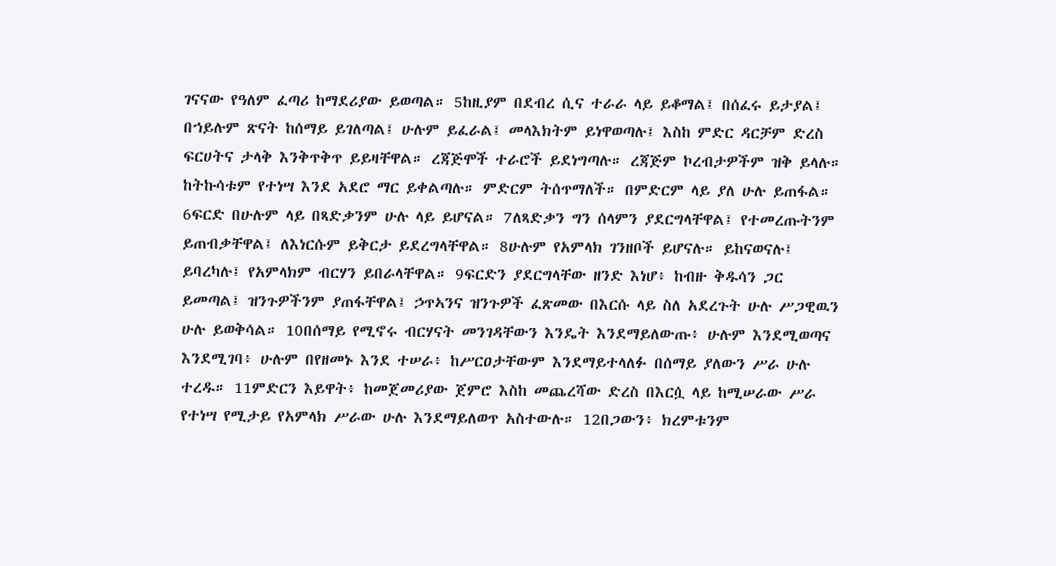ገናናው የዓለም ፈጣሪ ከማደሪያው ይወጣል። 5ከዚያም በደብረ ሲና ተራራ ላይ ይቆማል፤ በሰፈሩ ይታያል፤ በኀይሉም ጽናት ከሰማይ ይገለጣል፤ ሁሉም ይፈራል፤ መላእክትም ይነዋወጣሉ፤ እስከ ምድር ዳርቻም ድረስ ፍርሀትና ታላቅ እንቅጥቅጥ ይይዛቸዋል። ረጃጅሞች ተራሮች ይደነግጣሉ። ረጃጅም ኮረብታዎችም ዝቅ ይላሉ። ከትኩሳቱም የተነሣ እንደ አደሮ ማር ይቀልጣሉ። ምድርም ትሰጥማለች። በምድርም ላይ ያለ ሁሉ ይጠፋል። 6ፍርድ በሁሉም ላይ በጻድቃንም ሁሉ ላይ ይሆናል። 7ለጻድቃን ግን ሰላምን ያደርግላቸዋል፤ የተመረጡትንም ይጠብቃቸዋል፤ ለእነርሱም ይቅርታ ይደረግላቸዋል። 8ሁሉም የአምላክ ገንዘቦች ይሆናሉ። ይከናወናሉ፤ ይባረካሉ፤ የአምላክም ብርሃን ይበራላቸዋል። 9ፍርድን ያደርግላቸው ዘንድ እነሆ፥ ከብዙ ቅዱሳን ጋር ይመጣል፤ ዝንጉዎችንም ያጠፋቸዋል፤ ኃጥኣንና ዝንጉዎች ፈጽመው በእርሱ ላይ ስለ አደረጉት ሁሉ ሥጋዊዉን ሁሉ ይወቅሳል። 10በሰማይ የሚኖሩ ብርሃናት መንገዳቸውን እንዴት እንደማይለውጡ፥ ሁሉም እንደሚወጣና እንደሚገባ፥ ሁሉም በየዘመኑ እንደ ተሠራ፥ ከሥርዐታቸውም እንደማይተላለፉ በሰማይ ያለውን ሥራ ሁሉ ተረዱ። 11ምድርን እይዋት፥ ከመጀመሪያው ጀምሮ እስከ መጨረሻው ድረስ በእርሷ ላይ ከሚሠራው ሥራ የተነሣ የሚታይ የአምላክ ሥራው ሁሉ እንደማይለወጥ አስተውሉ። 12በጋውን፥ ክረምቱንም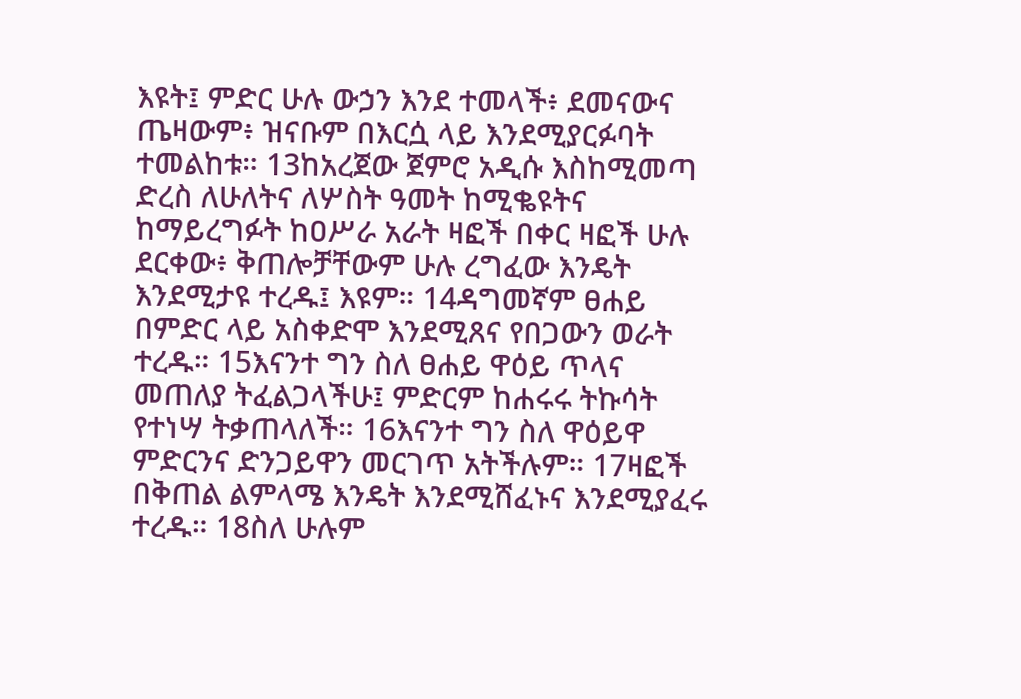እዩት፤ ምድር ሁሉ ውኃን እንደ ተመላች፥ ደመናውና ጤዛውም፥ ዝናቡም በእርሷ ላይ እንደሚያርፉባት ተመልከቱ። 13ከአረጀው ጀምሮ አዲሱ እስከሚመጣ ድረስ ለሁለትና ለሦስት ዓመት ከሚቈዩትና ከማይረግፉት ከዐሥራ አራት ዛፎች በቀር ዛፎች ሁሉ ደርቀው፥ ቅጠሎቻቸውም ሁሉ ረግፈው እንዴት እንደሚታዩ ተረዱ፤ እዩም። 14ዳግመኛም ፀሐይ በምድር ላይ አስቀድሞ እንደሚጸና የበጋውን ወራት ተረዱ። 15እናንተ ግን ስለ ፀሐይ ዋዕይ ጥላና መጠለያ ትፈልጋላችሁ፤ ምድርም ከሐሩሩ ትኩሳት የተነሣ ትቃጠላለች። 16እናንተ ግን ስለ ዋዕይዋ ምድርንና ድንጋይዋን መርገጥ አትችሉም። 17ዛፎች በቅጠል ልምላሜ እንዴት እንደሚሸፈኑና እንደሚያፈሩ ተረዱ። 18ስለ ሁሉም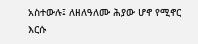አስተውሉ፤ ለዘለዓለሙ ሕያው ሆኖ የሚኖር እርሱ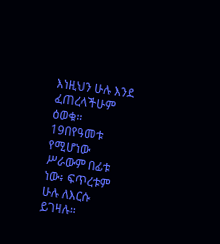እነዚህን ሁሉ እንደ ፈጠረላችሁም ዕወቁ። 19በየዓመቱ የሚሆነው ሥራውም በፊቱ ነው፥ ፍጥረቱም ሁሉ ለእርሱ ይገዛሉ።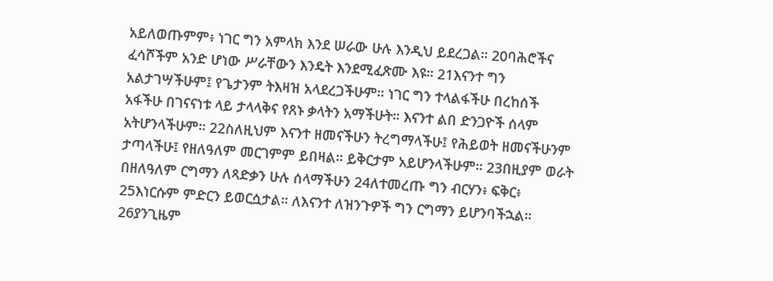አይለወጡምም፥ ነገር ግን አምላክ እንደ ሠራው ሁሉ እንዲህ ይደረጋል። 20ባሕሮችና ፈሳሾችም አንድ ሆነው ሥራቸውን እንዴት እንደሚፈጽሙ እዩ። 21እናንተ ግን አልታገሣችሁም፤ የጌታንም ትእዛዝ አላደረጋችሁም። ነገር ግን ተላልፋችሁ በረከሰች አፋችሁ በገናናነቱ ላይ ታላላቅና የጸኑ ቃላትን አማችሁት። እናንተ ልበ ድንጋዮች ሰላም አትሆንላችሁም። 22ስለዚህም እናንተ ዘመናችሁን ትረግማላችሁ፤ የሕይወት ዘመናችሁንም ታጣላችሁ፤ የዘለዓለም መርገምም ይበዛል። ይቅርታም አይሆንላችሁም። 23በዚያም ወራት በዘለዓለም ርግማን ለጻድቃን ሁሉ ሰላማችሁን 24ለተመረጡ ግን ብርሃን፥ ፍቅር፥ 25እነርሱም ምድርን ይወርሷታል። ለእናንተ ለዝንጉዎች ግን ርግማን ይሆንባችኋል። 26ያንጊዜም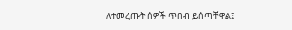ለተመረጡት ሰዎች ጥበብ ይሰጣቸዋል፤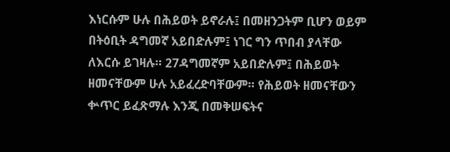እነርሱም ሁሉ በሕይወት ይኖራሉ፤ በመዘንጋትም ቢሆን ወይም በትዕቢት ዳግመኛ አይበድሉም፤ ነገር ግን ጥበብ ያላቸው ለእርሱ ይገዛሉ። 27ዳግመኛም አይበድሉም፤ በሕይወት ዘመናቸውም ሁሉ አይፈረድባቸውም። የሕይወት ዘመናቸውን ቍጥር ይፈጽማሉ እንጂ በመቅሠፍትና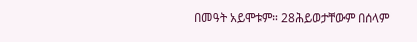በመዓት አይሞቱም። 28ሕይወታቸውም በሰላም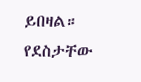ይበዛል። የደስታቸው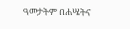ዓመታትም በሐሤትና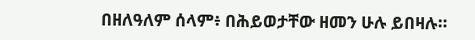በዘለዓለም ሰላም፥ በሕይወታቸው ዘመን ሁሉ ይበዛሉ።